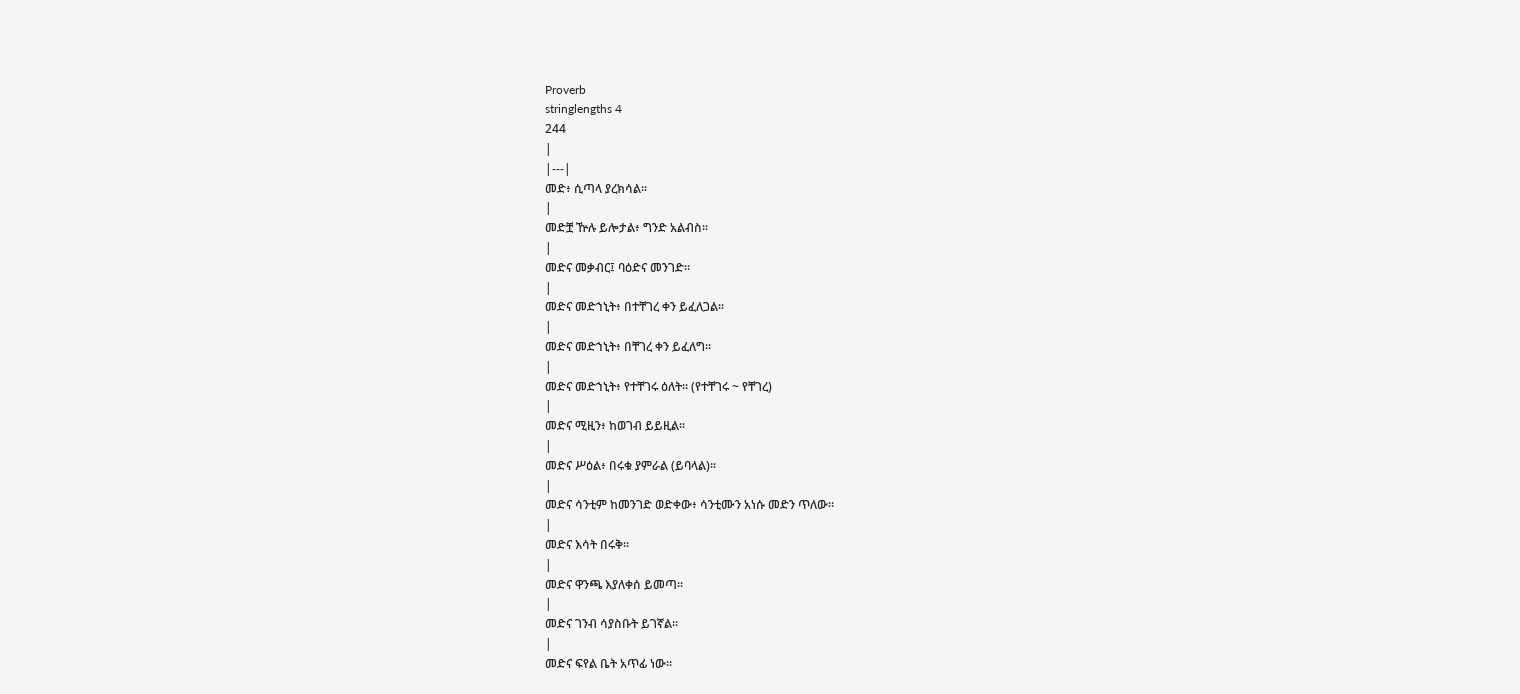Proverb
stringlengths 4
244
|
|---|
መድ፥ ሲጣላ ያረክሳል።
|
መድቿ ዅሉ ይሎታል፥ ግንድ አልብስ።
|
መድና መቃብር፤ ባዕድና መንገድ።
|
መድና መድኀኒት፥ በተቸገረ ቀን ይፈለጋል።
|
መድና መድኀኒት፥ በቸገረ ቀን ይፈለግ።
|
መድና መድኀኒት፥ የተቸገሩ ዕለት። (የተቸገሩ ~ የቸገረ)
|
መድና ሚዚን፥ ከወገብ ይይዚል።
|
መድና ሥዕል፥ በሩቁ ያምራል (ይባላል)።
|
መድና ሳንቲም ከመንገድ ወድቀው፥ ሳንቲሙን አነሱ መድን ጥለው።
|
መድና እሳት በሩቅ።
|
መድና ዋንጫ እያለቀሰ ይመጣ።
|
መድና ገንብ ሳያስቡት ይገኛል።
|
መድና ፍየል ቤት አጥፊ ነው።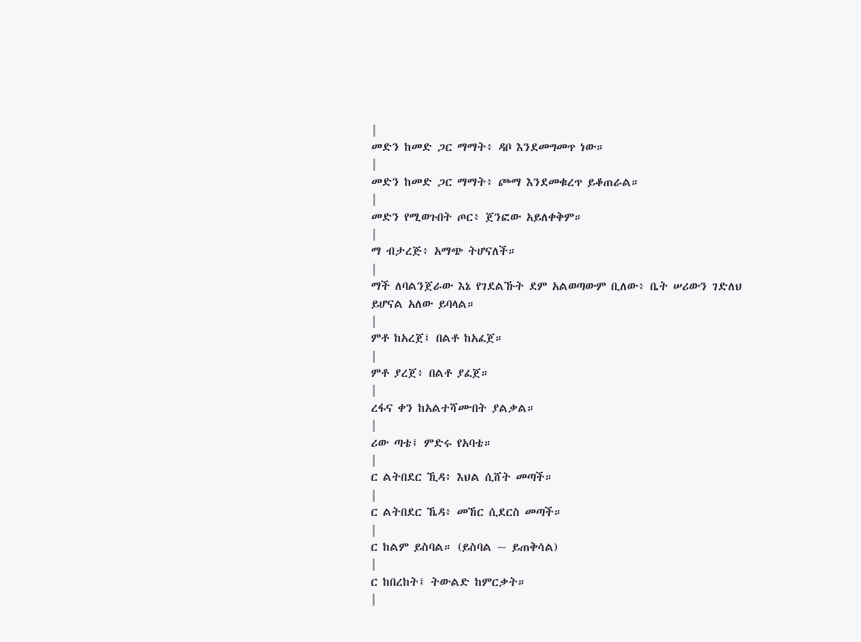|
መድን ከመድ ጋር ማማት፥ ዳቦ እንደመግመጥ ነው።
|
መድን ከመድ ጋር ማማት፥ ጮማ እንደመቁረጥ ይቆጠራል።
|
መድን የሚወጉበት ጦር፥ ጀንፎው አይለቀቅም።
|
ማ ብታረጅ፥ አማጭ ትሆናለች።
|
ማች ለባልንጀራው እኔ የገደልኹት ደም አልወጣውም ቢለው፥ ቤት ሠሪውን ገድለህ ይሆናል አለው ይባላል።
|
ምቶ ከአረጀ፤ በልቶ ከአፈጀ።
|
ምቶ ያረጀ፥ በልቶ ያፈጀ።
|
ረፋና ቀን ከአልተሻሙበት ያልቃል።
|
ሪው ጣቴ፤ ምድሩ የአባቴ።
|
ር ልትበደር ኺዳ፥ እህል ሲሸት መጣች።
|
ር ልትበደር ኼዳ፥ መኸር ሲደርስ መጣች።
|
ር ከልም ይስባል። (ይስባል ~ ይጠቅሳል)
|
ር ከበረከት፤ ትውልድ ከምርቃት።
|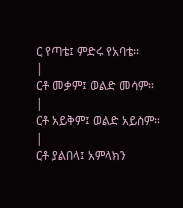ር የጣቴ፤ ምድሩ የአባቴ።
|
ርቶ መቃም፤ ወልድ መሳም።
|
ርቶ አይቅም፤ ወልድ አይስም።
|
ርቶ ያልበላ፤ አምላክን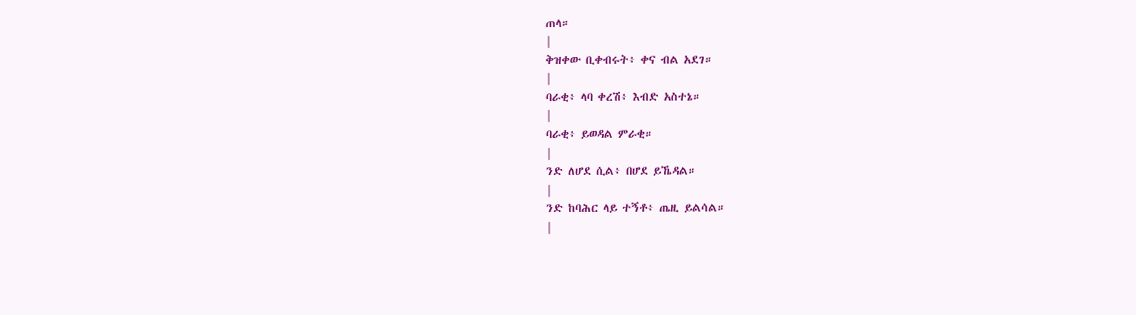ጠላ።
|
ቅዝቀው ቢቀብሩት፥ ቀና ብል አደገ።
|
ባራቂ፥ ላባ ቀረሽ፥ እብድ አስተኔ።
|
ባራቂ፥ ይወዳል ምራቂ።
|
ንድ ለሆደ ሲል፥ በሆደ ይኼዳል።
|
ንድ ከባሕር ላይ ተኝቶ፥ ጤዚ ይልሳል።
|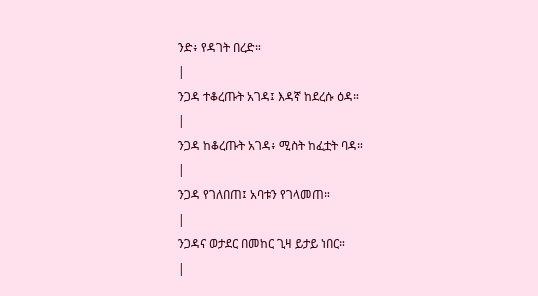ንድ፥ የዳገት በረድ።
|
ንጋዳ ተቆረጡት አገዳ፤ እዳኛ ከደረሱ ዕዳ።
|
ንጋዳ ከቆረጡት አገዳ፥ ሚስት ከፈቷት ባዳ።
|
ንጋዳ የገለበጠ፤ አባቱን የገላመጠ።
|
ንጋዳና ወታደር በመከር ጊዛ ይታይ ነበር።
|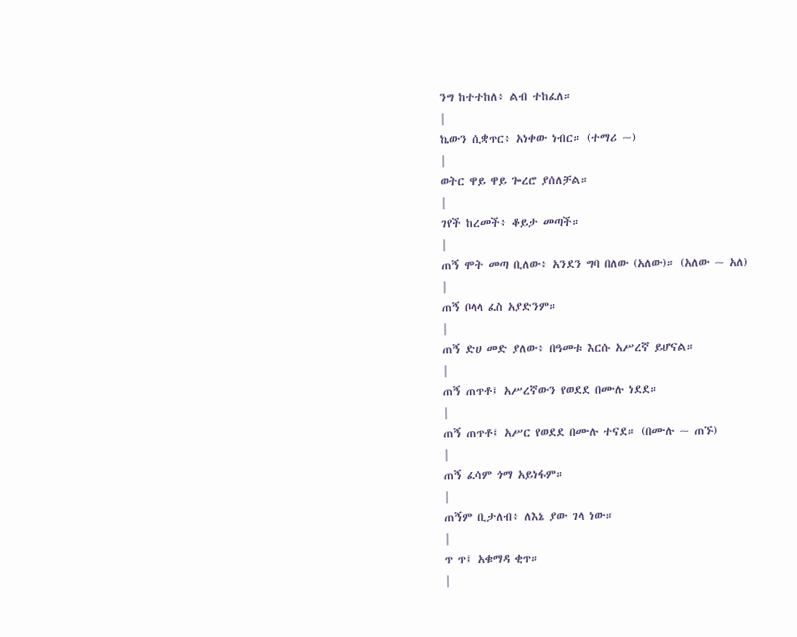ንግ ከተተከለ፥ ልብ ተከፈለ።
|
ኬውን ሲቋጥር፥ አነቀው ነብር። (ተማሪ ~)
|
ወትር ዋይ ዋይ ጐረሮ ያሰለቻል።
|
ገየች ከረመች፥ ቆይታ መጣች።
|
ጠኝ ሞት መጣ ቢለው፥ አንደን ግባ በለው (አለው)። (አለው ~ አለ)
|
ጠኝ ቦላላ ፈስ አያድንም።
|
ጠኝ ድሀ መድ ያለው፥ በዓመቱ እርሱ አሥረኛ ይሆናል።
|
ጠኝ ጠጥቶ፤ አሥረኛውን የወደደ በሙሉ ነደደ።
|
ጠኝ ጠጥቶ፤ አሥር የወደደ በሙሉ ተናደ። (በሙሉ ~ ጠኙ)
|
ጠኝ ፈሳም ጎማ አይነፋም።
|
ጠኝም ቢታለብ፥ ለእኔ ያው ገላ ነው።
|
ጥ ጥ፤ አቁማዳ ቂጥ።
|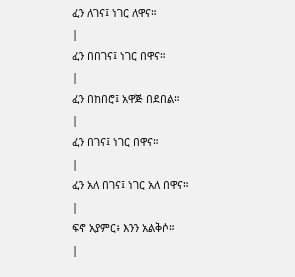ፈን ለገና፤ ነገር ለዋና።
|
ፈን በበገና፤ ነገር በዋና።
|
ፈን በከበሮ፤ አዋጅ በደበል።
|
ፈን በገና፤ ነገር በዋና።
|
ፈን አለ በገና፤ ነገር አለ በዋና።
|
ፍኖ አያምር፥ እንን አልቅሶ።
|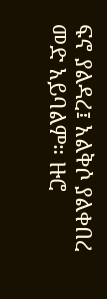ፍኖ ያልዳረ፤ አልቅሶ ያልቀበረ መድ አይባልም። ዙሮ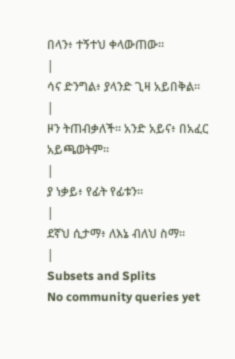በላን፥ ተኝተህ ቀላውጠው።
|
ሳና ድንግል፥ ያላንድ ጊዛ አይበቅል።
|
ዞን ትጠብቃለች። አንድ አይና፥ በአፈር አይጫወትም።
|
ያ ነቃይ፥ የፊት የፊቱን።
|
ደኛህ ሲታማ፥ ለእኔ ብለህ ስማ።
|
Subsets and Splits
No community queries yet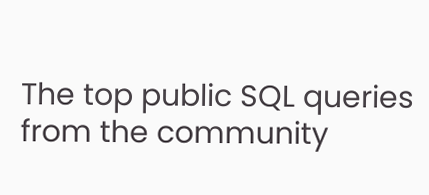The top public SQL queries from the community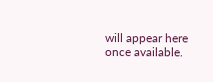will appear here once available.